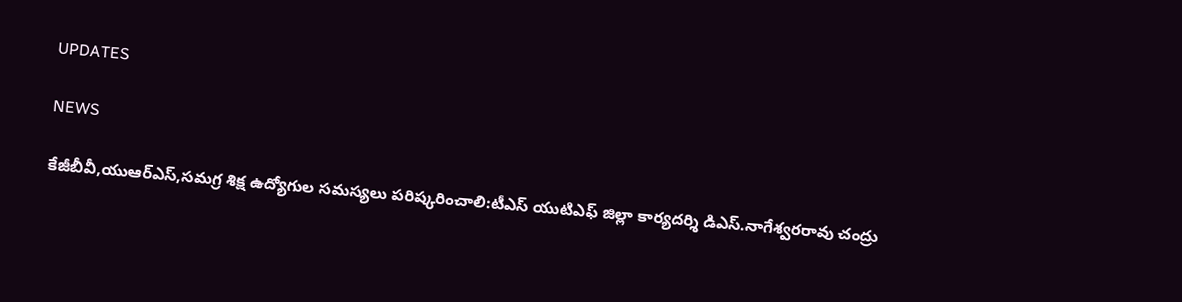UPDATES

NEWS

కేజీబీవీ,యుఆర్ఎస్,సమగ్ర శిక్ష ఉద్యోగుల సమస్యలు పరిష్కరించాలి:టీఎస్ యుటిఎఫ్ జిల్లా కార్యదర్శి డిఎస్.నాగేశ్వరరావు చంద్రు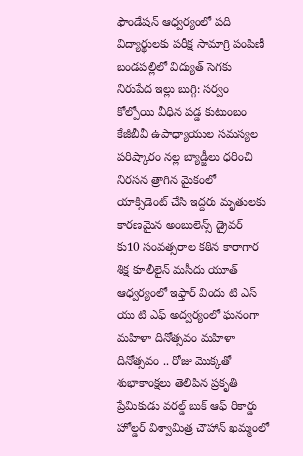ఫౌండేషన్ ఆధ్వర్యంలో పది విద్యార్థులకు పరీక్ష సామాగ్రి పంపిణీ బండపల్లిలో విద్యుత్ సెగకు నిరుపేద ఇల్లు బుగ్గి: సర్వం కోల్పోయి వీధిన పడ్డ కుటుంబం కేజీబీవీ ఉపాధ్యాయుల సమస్యల పరిష్కారం నల్ల బ్యాడ్జీలు ధరించి నిరసన త్రాగిన మైకంలో యాక్సిడెంట్ చేసి ఇద్దరు మృతులకు కారణమైన అంబులెన్స్ డ్రైవర్ కు10 సంవత్సరాల కఠిన కారాగార శిక్ష కూలీలైన్ మసీదు యూత్ ఆధ్వర్యంలో ఇఫ్తార్ విందు టి ఎస్ యు టి ఎఫ్ అద్వర్యంలో ఘనంగా మహిళా దినోత్సవం మహిళా దినోత్సవం .. రోజు మొక్కతో శుభాకాంక్షలు తెలిపిన ప్రకృతి ప్రేమికుడు వరల్డ్ బుక్ ఆఫ్ రికార్డు హోల్డర్ విశ్వామిత్ర చౌహాన్ ఖమ్మంలో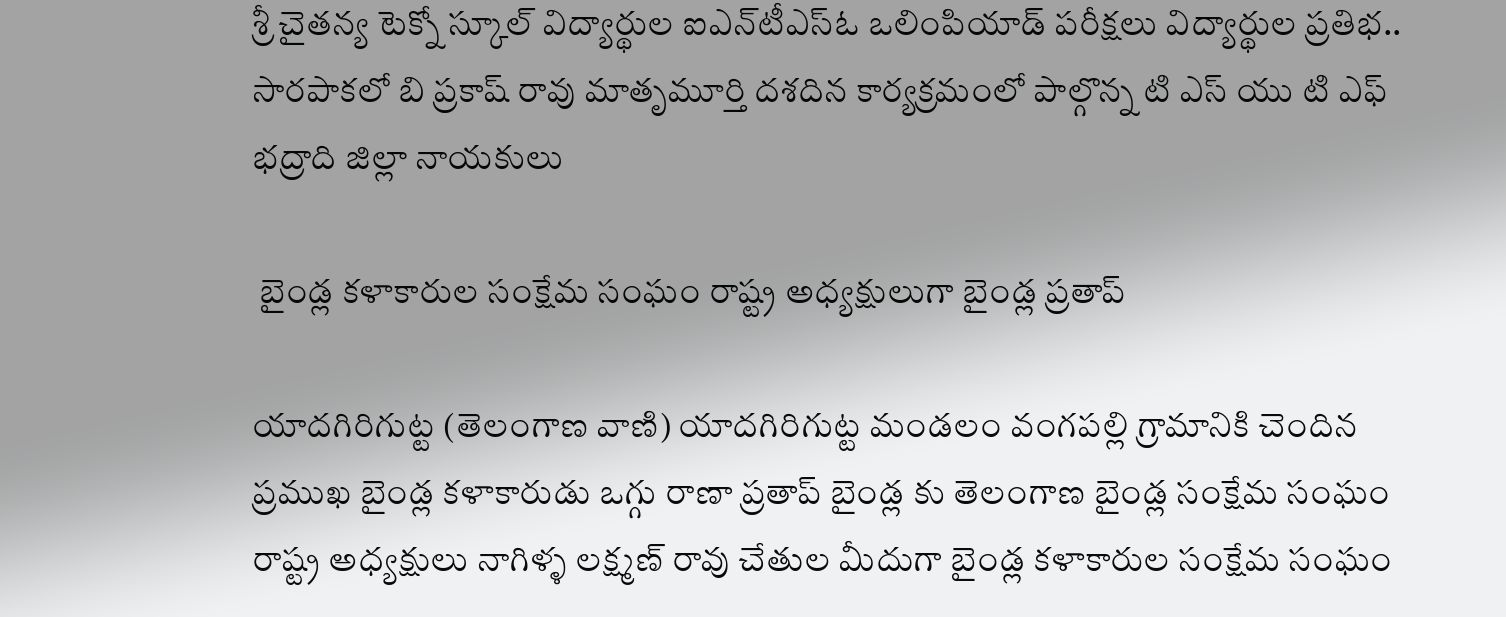శ్రీ చైతన్య టెక్నో స్కూల్‌ విద్యార్థుల ఐఎన్‌టీఎస్ఓ ఒలింపియాడ్ పరీక్షలు విద్యార్థుల ప్రతిభ.. సారపాకలో బి ప్రకాష్ రావు మాతృమూర్తి దశదిన కార్యక్రమంలో పాల్గొన్న టి ఎస్ యు టి ఎఫ్ భద్రాది జిల్లా నాయకులు

 బైండ్ల కళాకారుల సంక్షేమ సంఘం రాష్ట్ర అధ్యక్షులుగా బైండ్ల ప్రతాప్

యాదగిరిగుట్ట (తెలంగాణ వాణి) యాదగిరిగుట్ట మండలం వంగపల్లి గ్రామానికి చెందిన ప్రముఖ బైండ్ల కళాకారుడు ఒగ్గు రాణా ప్రతాప్ బైండ్ల కు తెలంగాణ బైండ్ల సంక్షేమ సంఘం రాష్ట్ర అధ్యక్షులు నాగిళ్ళ లక్ష్మణ్ రావు చేతుల మీదుగా బైండ్ల కళాకారుల సంక్షేమ సంఘం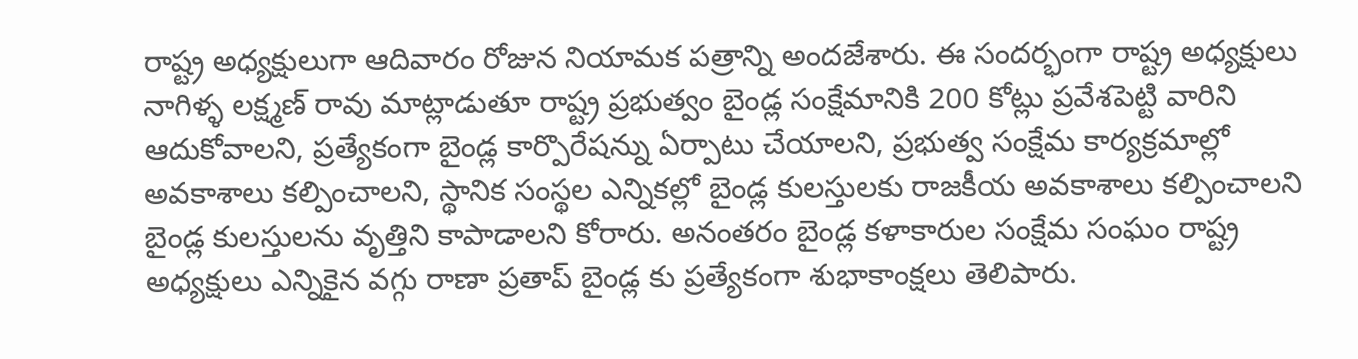రాష్ట్ర అధ్యక్షులుగా ఆదివారం రోజున నియామక పత్రాన్ని అందజేశారు. ఈ సందర్భంగా రాష్ట్ర అధ్యక్షులు నాగిళ్ళ లక్ష్మణ్ రావు మాట్లాడుతూ రాష్ట్ర ప్రభుత్వం బైండ్ల సంక్షేమానికి 200 కోట్లు ప్రవేశపెట్టి వారిని ఆదుకోవాలని, ప్రత్యేకంగా బైండ్ల కార్పొరేషన్ను ఏర్పాటు చేయాలని, ప్రభుత్వ సంక్షేమ కార్యక్రమాల్లో అవకాశాలు కల్పించాలని, స్థానిక సంస్థల ఎన్నికల్లో బైండ్ల కులస్తులకు రాజకీయ అవకాశాలు కల్పించాలని బైండ్ల కులస్తులను వృత్తిని కాపాడాలని కోరారు. అనంతరం బైండ్ల కళాకారుల సంక్షేమ సంఘం రాష్ట్ర అధ్యక్షులు ఎన్నికైన వగ్గు రాణా ప్రతాప్ బైండ్ల కు ప్రత్యేకంగా శుభాకాంక్షలు తెలిపారు.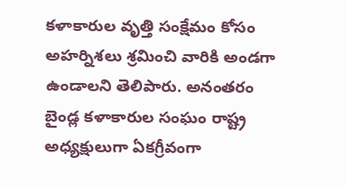కళాకారుల వృత్తి సంక్షేమం కోసం అహర్నిశలు శ్రమించి వారికి అండగా ఉండాలని తెలిపారు. అనంతరం బైండ్ల కళాకారుల సంఘం రాష్ట్ర అధ్యక్షులుగా ఏకగ్రీవంగా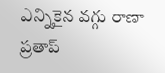ఎన్నికైన వగ్గు రాణా ప్రతాప్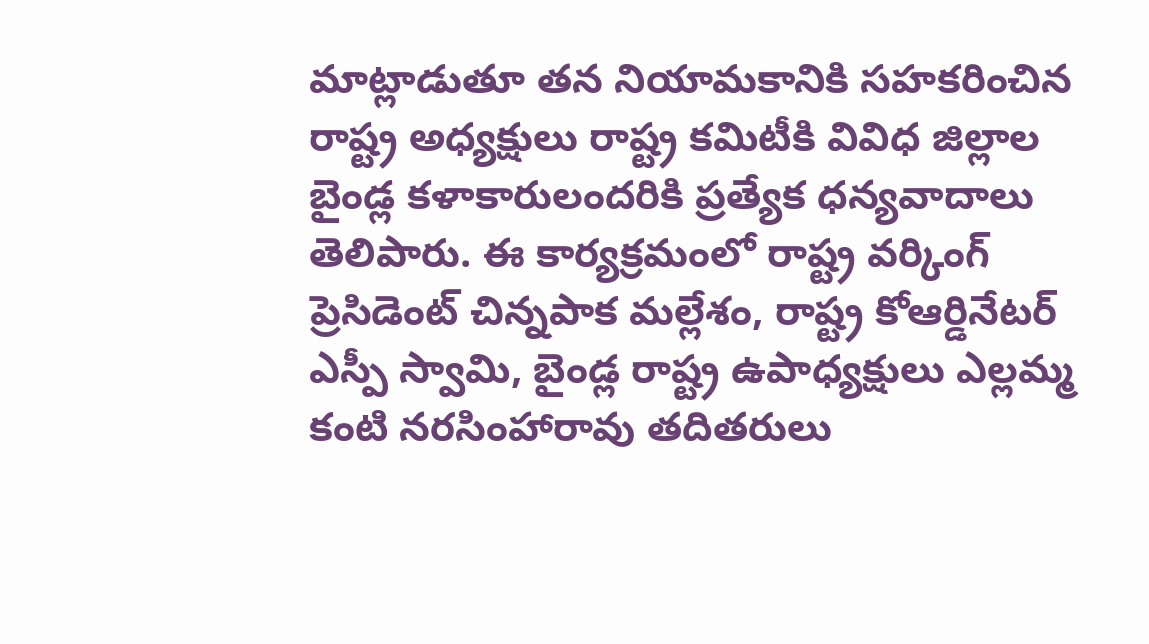మాట్లాడుతూ తన నియామకానికి సహకరించిన రాష్ట్ర అధ్యక్షులు రాష్ట్ర కమిటీకి వివిధ జిల్లాల బైండ్ల కళాకారులందరికి ప్రత్యేక ధన్యవాదాలు తెలిపారు. ఈ కార్యక్రమంలో రాష్ట్ర వర్కింగ్ ప్రెసిడెంట్ చిన్నపాక మల్లేశం, రాష్ట్ర కోఆర్డినేటర్ ఎస్పీ స్వామి, బైండ్ల రాష్ట్ర ఉపాధ్యక్షులు ఎల్లమ్మ కంటి నరసింహారావు తదితరులు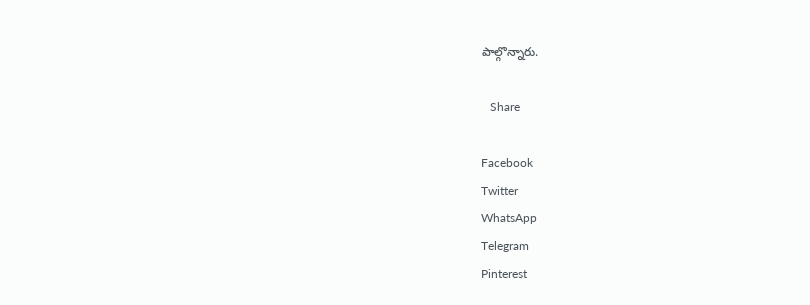పాల్గొన్నారు.

   Share

Facebook
Twitter
WhatsApp
Telegram
Pinterest